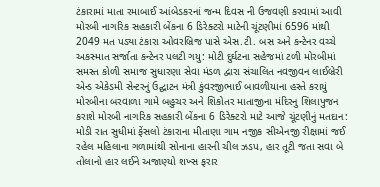ટંકારામાં માતા રમાબાઈ આંબેડકરનાં જન્મ દિવસ ની ઉજવણી કરવામાં આવી મોરબી નાગરિક સહકારી બેંકના 6 ડિરેક્ટરો માટેની ચૂંટણીમાં 6596 માંથી 2049 મત પડ્યા ટંકારા ઓવરબ્રિજ પાસે એસ.ટી. બસ અને કન્ટેનર વચ્ચે અકસ્માત સર્જાતા કન્ટેનર પલટી ગયુ: મોટી દુર્ઘટના સહેજમાં ટળી મોરબીમાં સમસ્ત કોળી સમાજ સુધારણા સેવા મંડળ દ્વારા સંચાલિત નવજીવન લાઈબ્રેરી એન્ડ એકેડમી સેન્ટરનું ઉદ્ઘાટન મંત્રી કુંવરજીભાઈ બાવળીયાના હસ્તે કરાયું મોરબીના બરવાળા ગામે બહુચર અને શિકોતર માતાજીના મંદિરનુ શિલાપુજન કરાશે મોરબી નાગરિક સહકારી બેંકના 6 ડિરેક્ટરો માટે આજે ચૂંટણીનું મતદાન: મોડી રાત સુધીમાં ફેંસલો ટંકારાના મીતાણા ગામ નજીક સીએનજી રીક્ષામાં જઈ રહેલ મહિલાના ગળામાંથી સોનાના હારની ચીલ ઝડપ, હાર તૂટી જતા સવા બે તોલાનો હાર લઈને અજાણ્યો શખ્સ ફરાર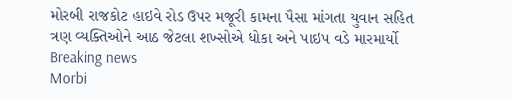મોરબી રાજકોટ હાઇવે રોડ ઉપર મજૂરી કામના પૈસા માંગતા યુવાન સહિત ત્રણ વ્યક્તિઓને આઠ જેટલા શખ્સોએ ધોકા અને પાઇપ વડે મારમાર્યો
Breaking news
Morbi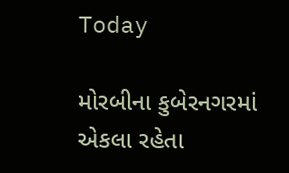Today

મોરબીના કુબેરનગરમાં એકલા રહેતા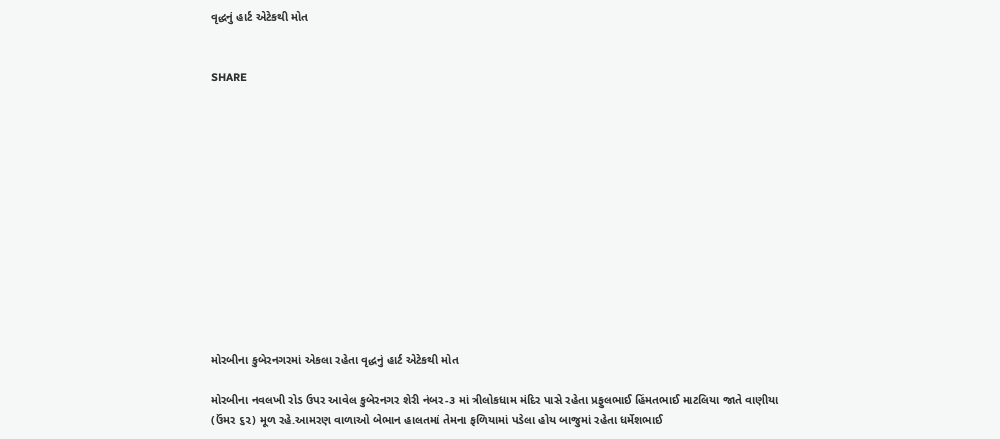વૃદ્ધનું હાર્ટ એટેકથી મોત


SHARE













મોરબીના કુબેરનગરમાં એકલા રહેતા વૃદ્ધનું હાર્ટ એટેકથી મોત

મોરબીના નવલખી રોડ ઉપર આવેલ કુબેરનગર શેરી નંબર-૩ માં ત્રીલોકધામ મંદિર પાસે રહેતા પ્રફુલભાઈ હિંમતભાઈ માટલિયા જાતે વાણીયા (ઉંમર ૬૨) મૂળ રહે.આમરણ વાળાઓ બેભાન હાલતમાં તેમના ફળિયામાં પડેલા હોય બાજુમાં રહેતા ધર્મેશભાઈ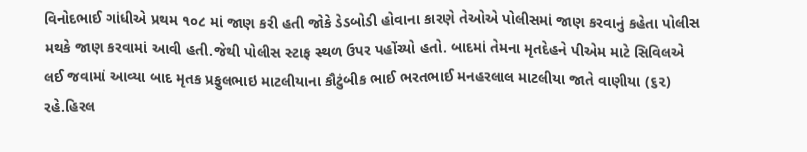વિનોદભાઈ ગાંધીએ પ્રથમ ૧૦૮ માં જાણ કરી હતી જોકે ડેડબોડી હોવાના કારણે તેઓએ પોલીસમાં જાણ કરવાનું કહેતા પોલીસ મથકે જાણ કરવામાં આવી હતી.જેથી પોલીસ સ્ટાફ સ્થળ ઉપર પહોંચ્યો હતો. બાદમાં તેમના મૃતદેહને પીએમ માટે સિવિલએ લઈ જવામાં આવ્યા બાદ મૃતક પ્રફુલભાઇ માટલીયાના કૌટુંબીક ભાઈ ભરતભાઈ મનહરલાલ માટલીયા જાતે વાણીયા (૬૨) રહે.હિરલ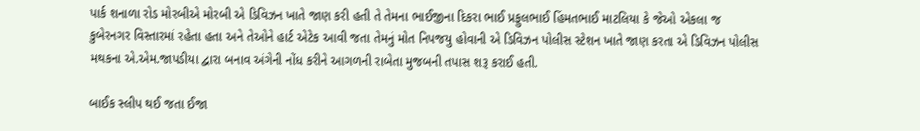પાર્ક શનાળા રોડ મોરબીએ મોરબી એ ડિવિઝન ખાતે જાણ કરી હતી તે તેમના ભાઈજીના દિકરા ભાઈ પ્રફુલભાઈ હિંમતભાઈ માટલિયા કે જેઓ એકલા જ કુબેરનગર વિસ્તારમાં રહેતા હતા અને તેઓને હાર્ટ એટેક આવી જતા તેમનું મોત નિપજયુ હોવાની એ ડિવિઝન પોલીસ સ્ટેશન ખાતે જાણ કરતા એ ડિવિઝન પોલીસ મથકના એ.એમ.જાપડીયા દ્વારા બનાવ અંગેની નોંધ કરીને આગળની રાબેતા મુજબની તપાસ શરૂ કરાઈ હતી.

બાઈક સ્લીપ થઈ જતા ઈજા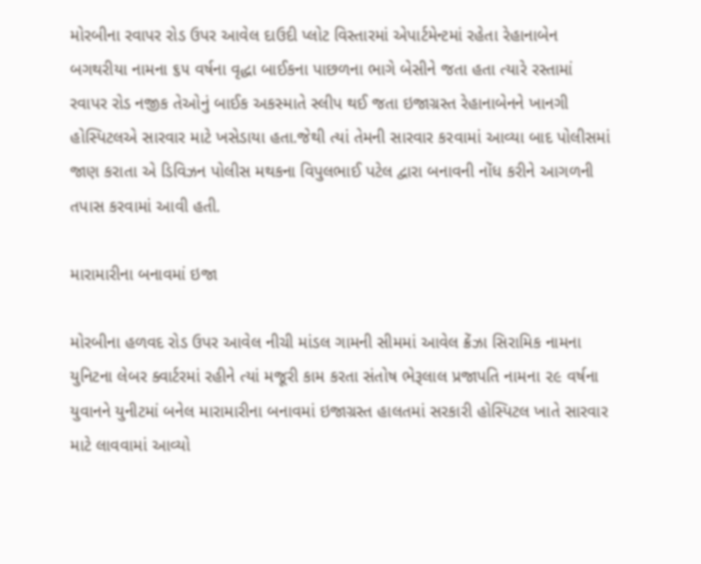મોરબીના રવાપર રોડ ઉપર આવેલ દાઉદી પ્લોટ વિસ્તારમાં એપાર્ટમેન્ટમાં રહેતા રેહાનાબેન બગથરીયા નામના ૬૫ વર્ષના વૃદ્ધા બાઈકના પાછળના ભાગે બેસીને જતા હતા ત્યારે રસ્તામાં રવાપર રોડ નજીક તેઓનું બાઈક અકસ્માતે સ્લીપ થઈ જતા ઇજાગ્રસ્ત રેહાનાબેનને ખાનગી હોસ્પિટલએ સારવાર માટે ખસેડાયા હતા.જેથી ત્યાં તેમની સારવાર કરવામાં આવ્યા બાદ પોલીસમાં જાણ કરાતા એ ડિવિઝન પોલીસ મથકના વિપુલભાઈ પટેલ દ્વારા બનાવની નોંધ કરીને આગળની તપાસ કરવામાં આવી હતી.

મારામારીના બનાવમાં ઇજા

મોરબીના હળવદ રોડ ઉપર આવેલ નીચી માંડલ ગામની સીમમાં આવેલ ક્રેંઝા સિરામિક નામના યુનિટના લેબર ક્વાર્ટરમાં રહીને ત્યાં મજૂરી કામ કરતા સંતોષ ભેરૂલાલ પ્રજાપતિ નામના ૨૯ વર્ષના યુવાનને યુનીટમાં બનેલ મારામારીના બનાવમાં ઇજાગ્રસ્ત હાલતમાં સરકારી હોસ્પિટલ ખાતે સારવાર માટે લાવવામાં આવ્યો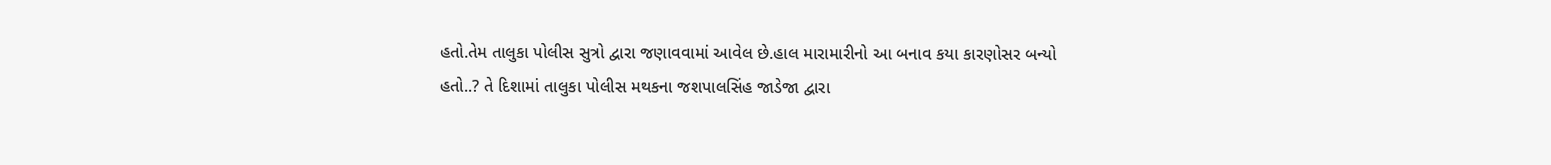હતો.તેમ તાલુકા પોલીસ સુત્રો દ્વારા જણાવવામાં આવેલ છે.હાલ મારામારીનો આ બનાવ કયા કારણોસર બન્યો હતો..? તે દિશામાં તાલુકા પોલીસ મથકના જશપાલસિંહ જાડેજા દ્વારા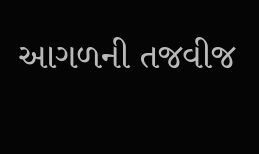આગળની તજવીજ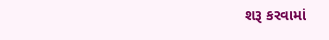શરૂ કરવામાં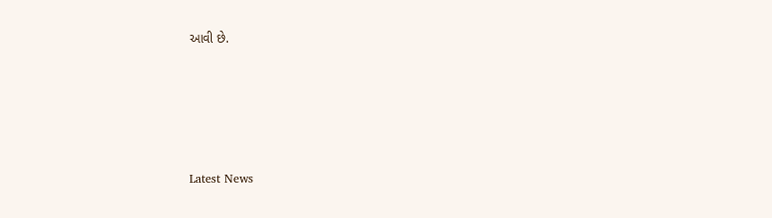આવી છે.






Latest News